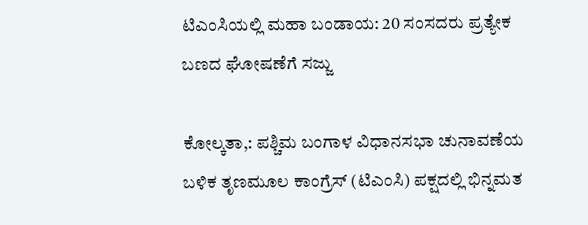ಟಿಎಂಸಿಯಲ್ಲಿ ಮಹಾ ಬಂಡಾಯ: 20 ಸಂಸದರು ಪ್ರತ್ಯೇಕ ಬಣದ ಘೋಷಣೆಗೆ ಸಜ್ಜು

ಕೋಲ್ಕತಾ,: ಪಶ್ಚಿಮ ಬಂಗಾಳ ವಿಧಾನಸಭಾ ಚುನಾವಣೆಯ ಬಳಿಕ ತೃಣಮೂಲ ಕಾಂಗ್ರೆಸ್‌ (ಟಿಎಂಸಿ) ಪಕ್ಷದಲ್ಲಿ ಭಿನ್ನಮತ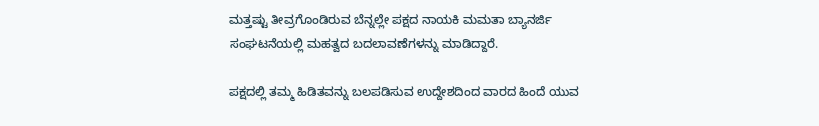ಮತ್ತಷ್ಟು ತೀವ್ರಗೊಂಡಿರುವ ಬೆನ್ನಲ್ಲೇ ಪಕ್ಷದ ನಾಯಕಿ ಮಮತಾ ಬ್ಯಾನರ್ಜಿ ಸಂಘಟನೆಯಲ್ಲಿ ಮಹತ್ವದ ಬದಲಾವಣೆಗಳನ್ನು ಮಾಡಿದ್ದಾರೆ.

ಪಕ್ಷದಲ್ಲಿ ತಮ್ಮ ಹಿಡಿತವನ್ನು ಬಲಪಡಿಸುವ ಉದ್ದೇಶದಿಂದ ವಾರದ ಹಿಂದೆ ಯುವ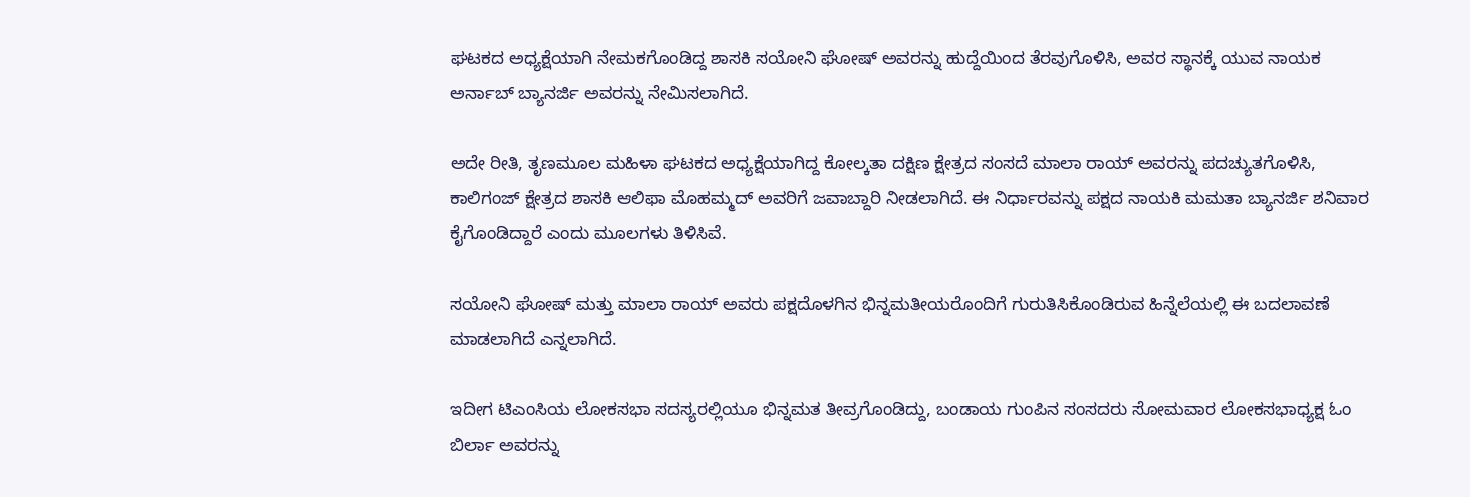ಘಟಕದ ಅಧ್ಯಕ್ಷೆಯಾಗಿ ನೇಮಕಗೊಂಡಿದ್ದ ಶಾಸಕಿ ಸಯೋನಿ ಘೋಷ್ ಅವರನ್ನು ಹುದ್ದೆಯಿಂದ ತೆರವುಗೊಳಿಸಿ, ಅವರ ಸ್ಥಾನಕ್ಕೆ ಯುವ ನಾಯಕ ಅರ್ನಾಬ್ ಬ್ಯಾನರ್ಜಿ ಅವರನ್ನು ನೇಮಿಸಲಾಗಿದೆ.

ಅದೇ ರೀತಿ, ತೃಣಮೂಲ ಮಹಿಳಾ ಘಟಕದ ಅಧ್ಯಕ್ಷೆಯಾಗಿದ್ದ ಕೋಲ್ಕತಾ ದಕ್ಷಿಣ ಕ್ಷೇತ್ರದ ಸಂಸದೆ ಮಾಲಾ ರಾಯ್ ಅವರನ್ನು ಪದಚ್ಯುತಗೊಳಿಸಿ, ಕಾಲಿಗಂಜ್ ಕ್ಷೇತ್ರದ ಶಾಸಕಿ ಆಲಿಫಾ ಮೊಹಮ್ಮದ್ ಅವರಿಗೆ ಜವಾಬ್ದಾರಿ ನೀಡಲಾಗಿದೆ. ಈ ನಿರ್ಧಾರವನ್ನು ಪಕ್ಷದ ನಾಯಕಿ ಮಮತಾ ಬ್ಯಾನರ್ಜಿ ಶನಿವಾರ ಕೈಗೊಂಡಿದ್ದಾರೆ ಎಂದು ಮೂಲಗಳು ತಿಳಿಸಿವೆ.

ಸಯೋನಿ ಘೋಷ್ ಮತ್ತು ಮಾಲಾ ರಾಯ್ ಅವರು ಪಕ್ಷದೊಳಗಿನ ಭಿನ್ನಮತೀಯರೊಂದಿಗೆ ಗುರುತಿಸಿಕೊಂಡಿರುವ ಹಿನ್ನೆಲೆಯಲ್ಲಿ ಈ ಬದಲಾವಣೆ ಮಾಡಲಾಗಿದೆ ಎನ್ನಲಾಗಿದೆ.

ಇದೀಗ ಟಿಎಂಸಿಯ ಲೋಕಸಭಾ ಸದಸ್ಯರಲ್ಲಿಯೂ ಭಿನ್ನಮತ ತೀವ್ರಗೊಂಡಿದ್ದು, ಬಂಡಾಯ ಗುಂಪಿನ ಸಂಸದರು ಸೋಮವಾರ ಲೋಕಸಭಾಧ್ಯಕ್ಷ ಓಂ ಬಿರ್ಲಾ ಅವರನ್ನು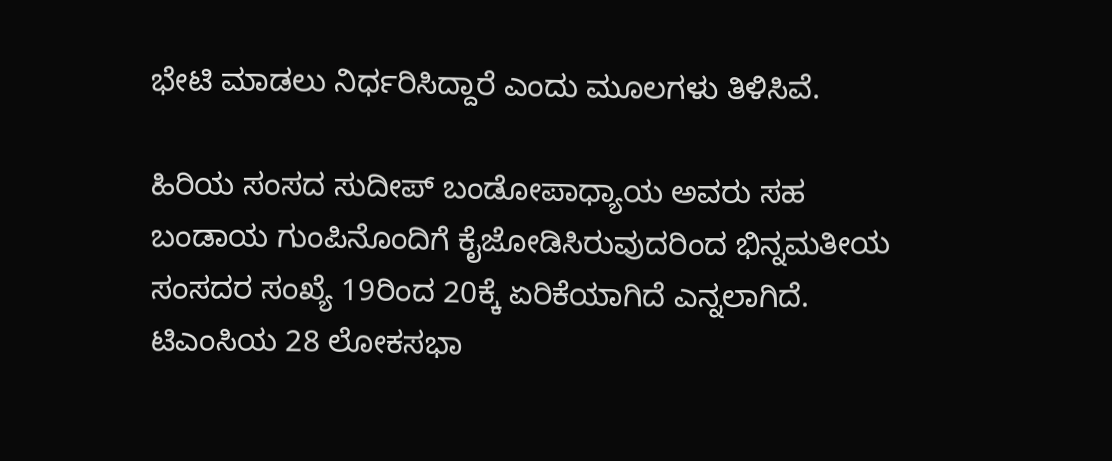ಭೇಟಿ ಮಾಡಲು ನಿರ್ಧರಿಸಿದ್ದಾರೆ ಎಂದು ಮೂಲಗಳು ತಿಳಿಸಿವೆ.

ಹಿರಿಯ ಸಂಸದ ಸುದೀಪ್ ಬಂಡೋಪಾಧ್ಯಾಯ ಅವರು ಸಹ ಬಂಡಾಯ ಗುಂಪಿನೊಂದಿಗೆ ಕೈಜೋಡಿಸಿರುವುದರಿಂದ ಭಿನ್ನಮತೀಯ ಸಂಸದರ ಸಂಖ್ಯೆ 19ರಿಂದ 20ಕ್ಕೆ ಏರಿಕೆಯಾಗಿದೆ ಎನ್ನಲಾಗಿದೆ. ಟಿಎಂಸಿಯ 28 ಲೋಕಸಭಾ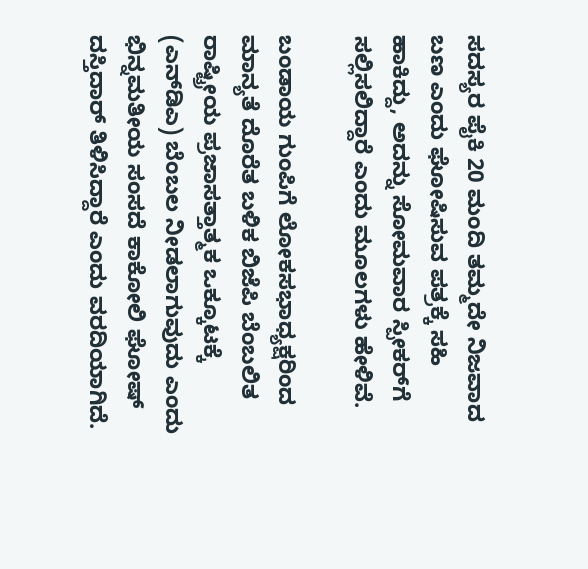ಸದಸ್ಯರ ಪೈಕಿ 20 ಮಂದಿ ತಮ್ಮದೇ ನಿಜವಾದ ಬಣ ಎಂದು ಘೋಷಿಸುವ ಪತ್ರಕ್ಕೆ ಸಹಿ ಹಾಕಿದ್ದು, ಅದನ್ನು ಸೋಮವಾರ ಸ್ಪೀಕರ್‌ಗೆ ಸಲ್ಲಿಸಲಿದ್ದಾರೆ ಎಂದು ಮೂಲಗಳು ಹೇಳಿವೆ.

ಬಂಡಾಯ ಗುಂಪಿಗೆ ಲೋಕಸಭಾಧ್ಯಕ್ಷರಿಂದ ಮಾನ್ಯತೆ ದೊರೆತ ಬಳಿಕ ಬಿಜೆಪಿ ಬೆಂಬಲಿತ ರಾಷ್ಟ್ರೀಯ ಪ್ರಜಾಸತ್ತಾತ್ಮಕ ಒಕ್ಕೂಟಕ್ಕೆ (ಎನ್‌ಡಿಎ) ಬೆಂಬಲ ನೀಡಲಾಗುವುದು ಎಂದು ಭಿನ್ನಮತೀಯ ಸಂಸದೆ ಕಾಕೋಲಿ ಘೋಷ್ ದಸ್ತಿದಾರ್ ತಿಳಿಸಿದ್ದಾರೆ ಎಂದು ವರದಿಯಾಗಿದೆ.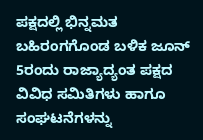ಪಕ್ಷದಲ್ಲಿ ಭಿನ್ನಮತ ಬಹಿರಂಗಗೊಂಡ ಬಳಿಕ ಜೂನ್ 5ರಂದು ರಾಜ್ಯಾದ್ಯಂತ ಪಕ್ಷದ ವಿವಿಧ ಸಮಿತಿಗಳು ಹಾಗೂ ಸಂಘಟನೆಗಳನ್ನು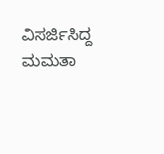ವಿಸರ್ಜಿಸಿದ್ದ ಮಮತಾ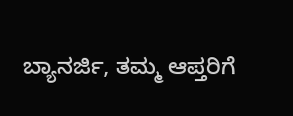ಬ್ಯಾನರ್ಜಿ, ತಮ್ಮ ಆಪ್ತರಿಗೆ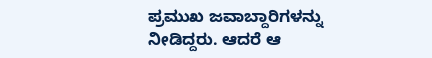ಪ್ರಮುಖ ಜವಾಬ್ದಾರಿಗಳನ್ನು ನೀಡಿದ್ದರು. ಆದರೆ ಆ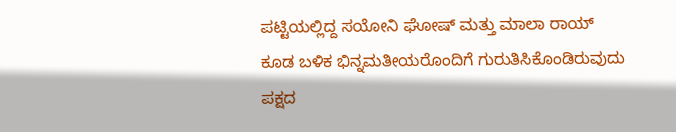ಪಟ್ಟಿಯಲ್ಲಿದ್ದ ಸಯೋನಿ ಘೋಷ್ ಮತ್ತು ಮಾಲಾ ರಾಯ್ ಕೂಡ ಬಳಿಕ ಭಿನ್ನಮತೀಯರೊಂದಿಗೆ ಗುರುತಿಸಿಕೊಂಡಿರುವುದು ಪಕ್ಷದ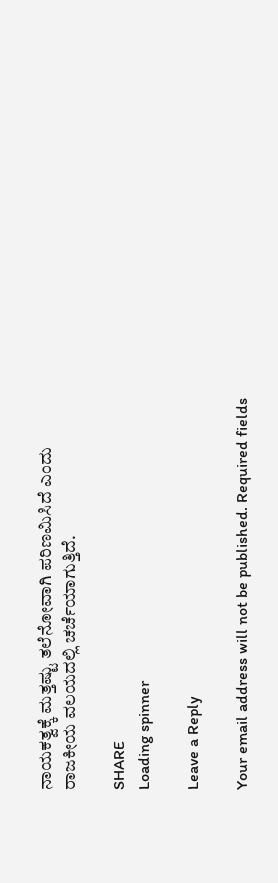ನಾಯಕತ್ವಕ್ಕೆ ಮತ್ತಷ್ಟು ತಲೆನೋವಾಗಿ ಪರಿಣಮಿಸಿದೆ ಎಂದು ರಾಜಕೀಯ ವಲಯದಲ್ಲಿ ಚರ್ಚೆಯಾಗುತ್ತಿದೆ.

SHARE
Loading spinner

Leave a Reply

Your email address will not be published. Required fields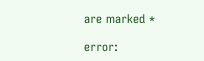are marked *

error: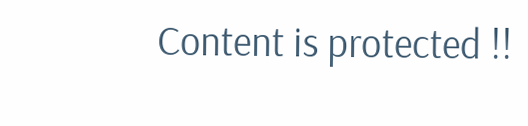Content is protected !!